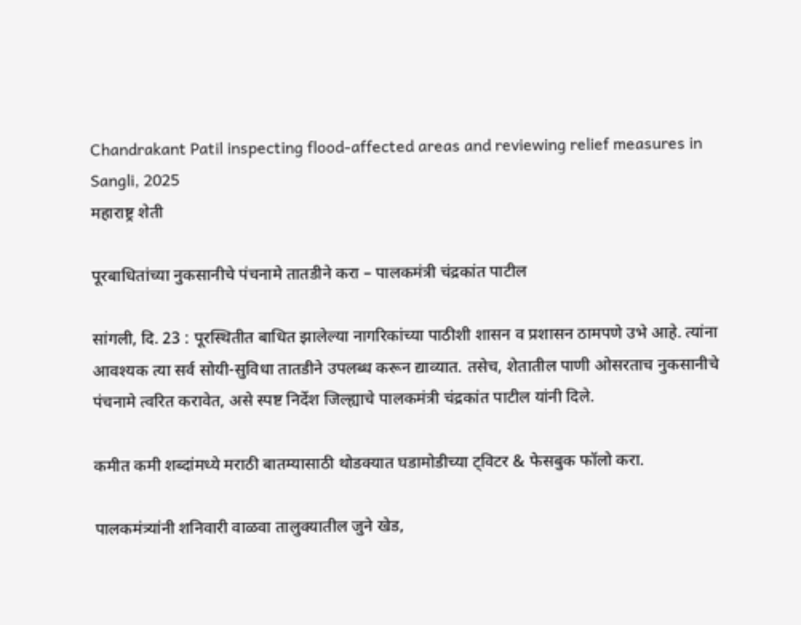Chandrakant Patil inspecting flood-affected areas and reviewing relief measures in Sangli, 2025
महाराष्ट्र शेती

पूरबाधितांच्या नुकसानीचे पंचनामे तातडीने करा – पालकमंत्री चंद्रकांत पाटील

सांगली, दि. 23 : पूरस्थितीत बाधित झालेल्या नागरिकांच्या पाठीशी शासन व प्रशासन ठामपणे उभे आहे. त्यांना आवश्यक त्या सर्व सोयी-सुविधा तातडीने उपलब्ध करून द्याव्यात. तसेच, शेतातील पाणी ओसरताच नुकसानीचे पंचनामे त्वरित करावेत, असे स्पष्ट निर्देश जिल्ह्याचे पालकमंत्री चंद्रकांत पाटील यांनी दिले.

कमीत कमी शब्दांमध्ये मराठी बातम्यासाठी थोडक्यात घडामोडीच्या ट्विटर & फेसबुक फॉलो करा.

पालकमंत्र्यांनी शनिवारी वाळवा तालुक्यातील जुने खेड,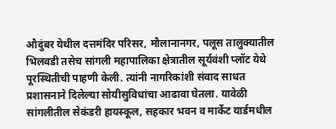औदुंबर येथील दत्तमंदिर परिसर, मौलानानगर, पलूस तालुक्यातील भिलवडी तसेच सांगली महापालिका क्षेत्रातील सूर्यवंशी प्लॉट येथे पूरस्थितीची पाहणी केली. त्यांनी नागरिकांशी संवाद साधत प्रशासनाने दिलेल्या सोयीसुविधांचा आढावा घेतला. यावेळी सांगलीतील सेकंडरी हायस्कूल, सहकार भवन व मार्केट यार्डमधील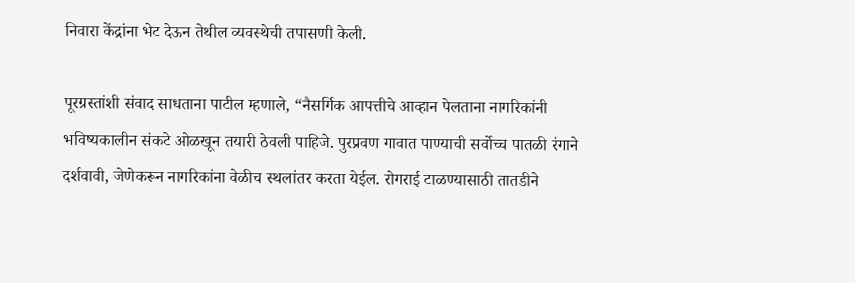निवारा केंद्रांना भेट देऊन तेथील व्यवस्थेची तपासणी केली.

पूरग्रस्तांशी संवाद साधताना पाटील म्हणाले, “नैसर्गिक आपत्तीचे आव्हान पेलताना नागरिकांनी भविष्यकालीन संकटे ओळखून तयारी ठेवली पाहिजे. पुरप्रवण गावात पाण्याची सर्वोच्च पातळी रंगाने दर्शवावी, जेणेकरून नागरिकांना वेळीच स्थलांतर करता येईल. रोगराई टाळण्यासाठी तातडीने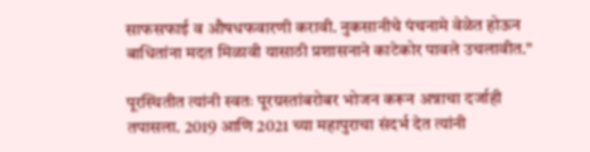साफसफाई व औषधफवारणी करावी. नुकसानीचे पंचनामे वेळेत होऊन बाधितांना मदत मिळावी यासाठी प्रशासनाने काटेकोर पावले उचलावीत.”

पूरस्थितीत त्यांनी स्वतः पूरग्रस्तांबरोबर भोजन करून अन्नाचा दर्जाही तपासला. 2019 आणि 2021 च्या महापुराचा संदर्भ देत त्यांनी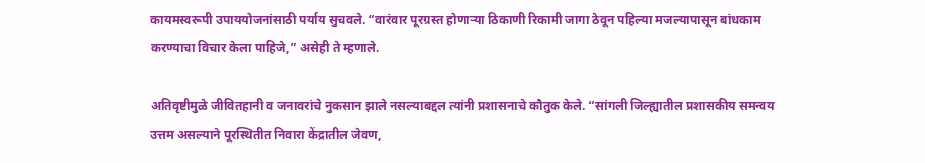कायमस्वरूपी उपाययोजनांसाठी पर्याय सुचवले. “वारंवार पूरग्रस्त होणाऱ्या ठिकाणी रिकामी जागा ठेवून पहिल्या मजल्यापासून बांधकाम करण्याचा विचार केला पाहिजे,” असेही ते म्हणाले.

अतिवृष्टीमुळे जीवितहानी व जनावरांचे नुकसान झाले नसल्याबद्दल त्यांनी प्रशासनाचे कौतुक केले. “सांगली जिल्ह्यातील प्रशासकीय समन्वय उत्तम असल्याने पूरस्थितीत निवारा केंद्रातील जेवण,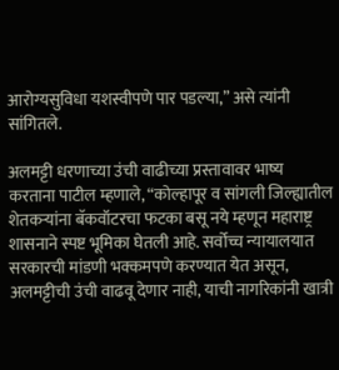आरोग्यसुविधा यशस्वीपणे पार पडल्या,” असे त्यांनी सांगितले.

अलमट्टी धरणाच्या उंची वाढीच्या प्रस्तावावर भाष्य करताना पाटील म्हणाले, “कोल्हापूर व सांगली जिल्ह्यातील शेतकऱ्यांना बॅकवॉटरचा फटका बसू नये म्हणून महाराष्ट्र शासनाने स्पष्ट भूमिका घेतली आहे. सर्वोच्च न्यायालयात सरकारची मांडणी भक्कमपणे करण्यात येत असून, अलमट्टीची उंची वाढवू देणार नाही, याची नागरिकांनी खात्री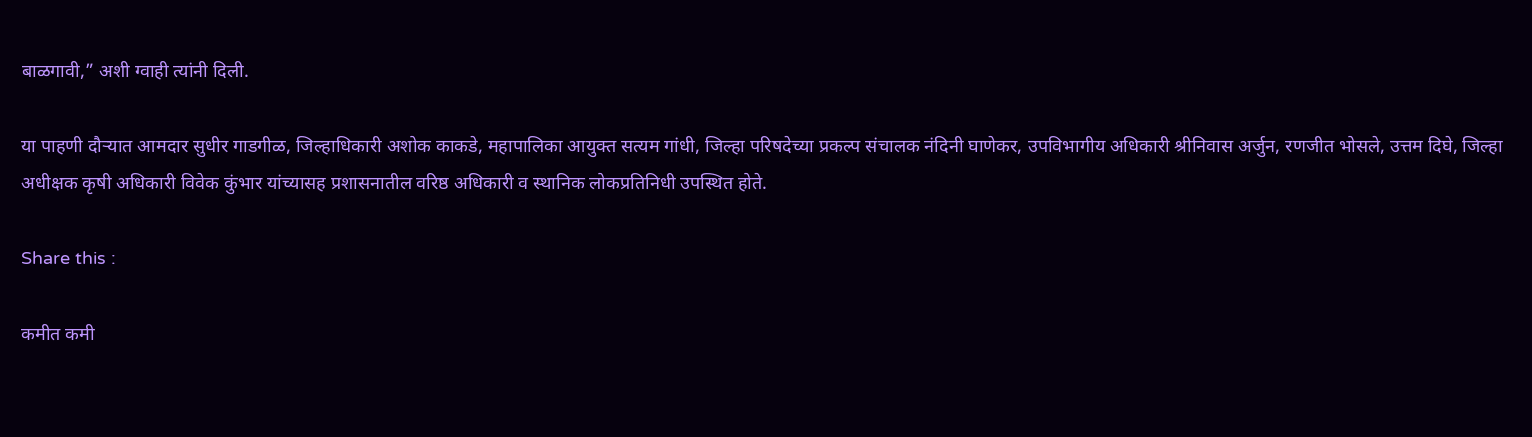बाळगावी,” अशी ग्वाही त्यांनी दिली.

या पाहणी दौऱ्यात आमदार सुधीर गाडगीळ, जिल्हाधिकारी अशोक काकडे, महापालिका आयुक्त सत्यम गांधी, जिल्हा परिषदेच्या प्रकल्प संचालक नंदिनी घाणेकर, उपविभागीय अधिकारी श्रीनिवास अर्जुन, रणजीत भोसले, उत्तम दिघे, जिल्हा अधीक्षक कृषी अधिकारी विवेक कुंभार यांच्यासह प्रशासनातील वरिष्ठ अधिकारी व स्थानिक लोकप्रतिनिधी उपस्थित होते.

Share this :

कमीत कमी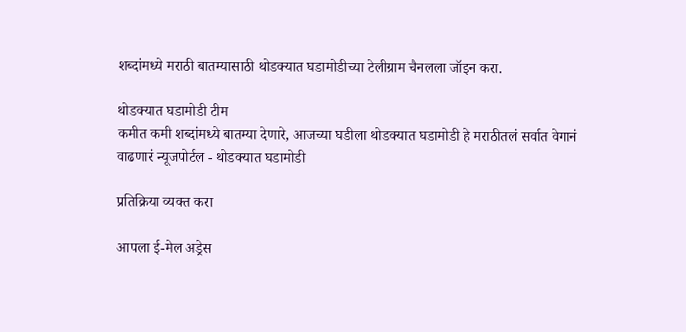शब्दांमध्ये मराठी बातम्यासाठी थोडक्यात घडामोडीच्या टेलीग्राम चैनलला जॉइन करा.

थोडक्यात घडामोडी टीम
कमीत कमी शब्दांमध्ये बातम्या देणारे, आजच्या घडीला थोडक्यात घडामोडी हे मराठीतलं सर्वात वेगानं वाढणारं न्यूजपोर्टल - थोडक्यात घडामोडी

प्रतिक्रिया व्यक्त करा

आपला ई-मेल अड्रेस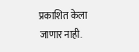प्रकाशित केला जाणार नाही.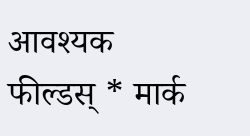आवश्यक फील्डस् * मार्क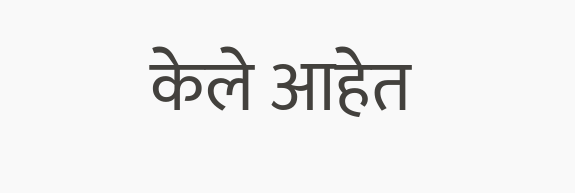केले आहेत